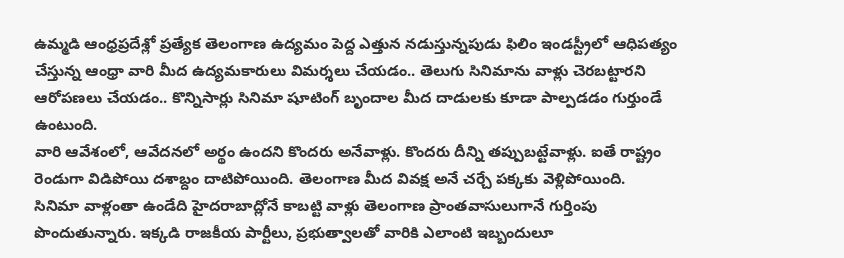ఉమ్మడి ఆంధ్రప్రదేశ్లో ప్రత్యేక తెలంగాణ ఉద్యమం పెద్ద ఎత్తున నడుస్తున్నపుడు ఫిలిం ఇండస్ట్రీలో ఆధిపత్యం చేస్తున్న ఆంధ్రా వారి మీద ఉద్యమకారులు విమర్శలు చేయడం.. తెలుగు సినిమాను వాళ్లు చెరబట్టారని ఆరోపణలు చేయడం.. కొన్నిసార్లు సినిమా షూటింగ్ బృందాల మీద దాడులకు కూడా పాల్పడడం గుర్తుండే ఉంటుంది.
వారి ఆవేశంలో, ఆవేదనలో అర్థం ఉందని కొందరు అనేవాళ్లు. కొందరు దీన్ని తప్పుబట్టేవాళ్లు. ఐతే రాష్ట్రం రెండుగా విడిపోయి దశాబ్దం దాటిపోయింది. తెలంగాణ మీద వివక్ష అనే చర్చే పక్కకు వెళ్లిపోయింది.
సినిమా వాళ్లంతా ఉండేది హైదరాబాద్లోనే కాబట్టి వాళ్లు తెలంగాణ ప్రాంతవాసులుగానే గుర్తింపు పొందుతున్నారు. ఇక్కడి రాజకీయ పార్టీలు, ప్రభుత్వాలతో వారికి ఎలాంటి ఇబ్బందులూ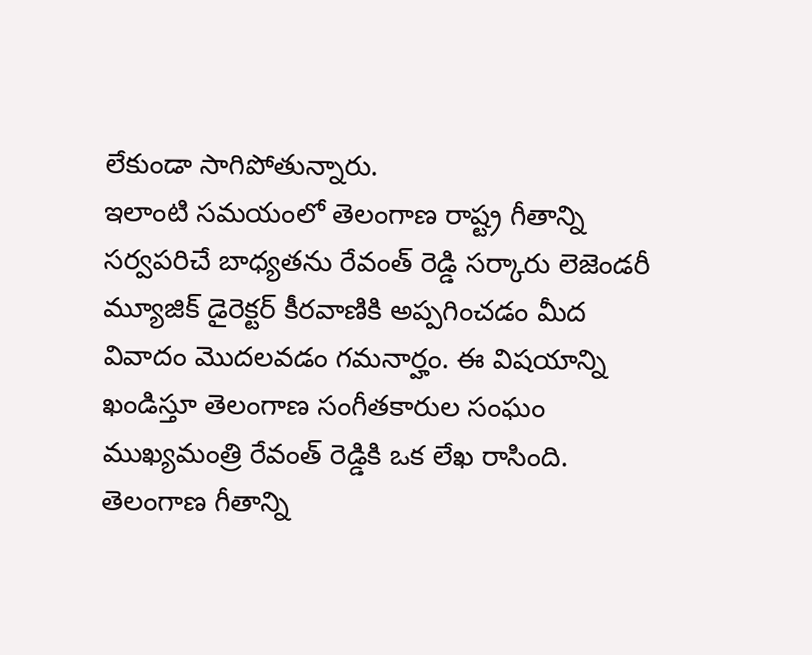లేకుండా సాగిపోతున్నారు.
ఇలాంటి సమయంలో తెలంగాణ రాష్ట్ర గీతాన్ని సర్వపరిచే బాధ్యతను రేవంత్ రెడ్డి సర్కారు లెజెండరీ మ్యూజిక్ డైరెక్టర్ కీరవాణికి అప్పగించడం మీద వివాదం మొదలవడం గమనార్హం. ఈ విషయాన్ని ఖండిస్తూ తెలంగాణ సంగీతకారుల సంఘం ముఖ్యమంత్రి రేవంత్ రెడ్డికి ఒక లేఖ రాసింది. తెలంగాణ గీతాన్ని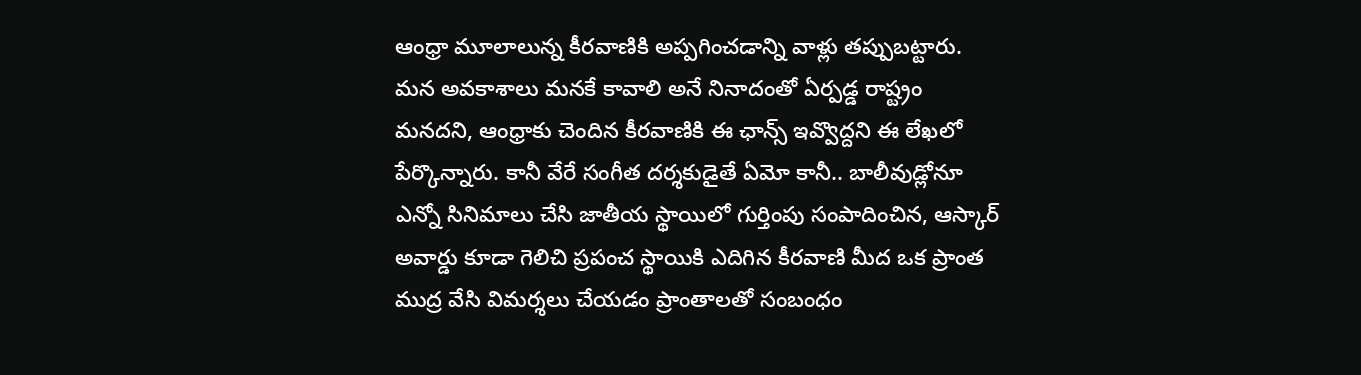ఆంధ్రా మూలాలున్న కీరవాణికి అప్పగించడాన్ని వాళ్లు తప్పుబట్టారు.
మన అవకాశాలు మనకే కావాలి అనే నినాదంతో ఏర్పడ్డ రాష్ట్రం మనదని, ఆంధ్రాకు చెందిన కీరవాణికి ఈ ఛాన్స్ ఇవ్వొద్దని ఈ లేఖలో పేర్కొన్నారు. కానీ వేరే సంగీత దర్శకుడైతే ఏమో కానీ.. బాలీవుడ్లోనూ ఎన్నో సినిమాలు చేసి జాతీయ స్థాయిలో గుర్తింపు సంపాదించిన, ఆస్కార్ అవార్డు కూడా గెలిచి ప్రపంచ స్థాయికి ఎదిగిన కీరవాణి మీద ఒక ప్రాంత ముద్ర వేసి విమర్శలు చేయడం ప్రాంతాలతో సంబంధం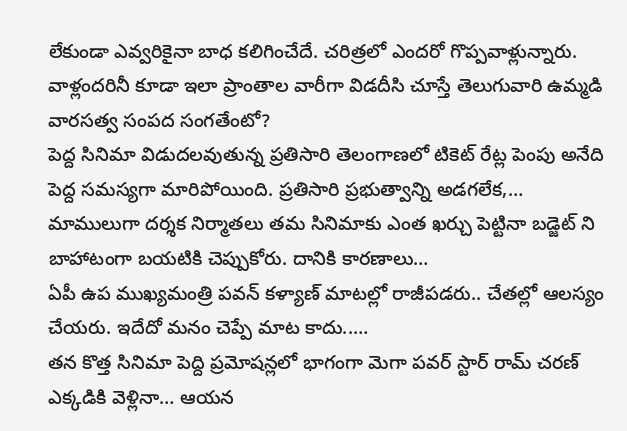లేకుండా ఎవ్వరికైనా బాధ కలిగించేదే. చరిత్రలో ఎందరో గొప్పవాళ్లున్నారు. వాళ్లందరినీ కూడా ఇలా ప్రాంతాల వారీగా విడదీసి చూస్తే తెలుగువారి ఉమ్మడి వారసత్వ సంపద సంగతేంటో?
పెద్ద సినిమా విడుదలవుతున్న ప్రతిసారి తెలంగాణలో టికెట్ రేట్ల పెంపు అనేది పెద్ద సమస్యగా మారిపోయింది. ప్రతిసారి ప్రభుత్వాన్ని అడగలేక,…
మాములుగా దర్శక నిర్మాతలు తమ సినిమాకు ఎంత ఖర్చు పెట్టినా బడ్జెట్ ని బాహాటంగా బయటికి చెప్పుకోరు. దానికి కారణాలు…
ఏపీ ఉప ముఖ్యమంత్రి పవన్ కళ్యాణ్ మాటల్లో రాజీపడరు.. చేతల్లో ఆలస్యం చేయరు. ఇదేదో మనం చెప్పే మాట కాదు..…
తన కొత్త సినిమా పెద్ది ప్రమోషన్లలో భాగంగా మెగా పవర్ స్టార్ రామ్ చరణ్ ఎక్కడికి వెళ్లినా… ఆయన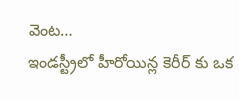వెంట…
ఇండస్ట్రీలో హీరోయిన్ల కెరీర్ కు ఒక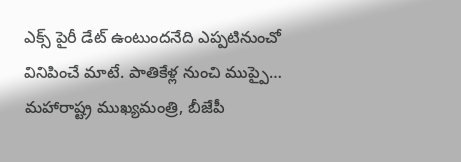ఎక్స్ పైరీ డేట్ ఉంటుందనేది ఎప్పటినుంచో వినిపించే మాటే. పాతికేళ్ల నుంచి ముప్పై…
మహారాష్ట్ర ముఖ్యమంత్రి, బీజేపీ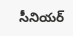సీనియర్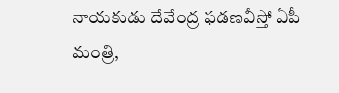నాయకుడు దేవేంద్ర ఫడణవీస్తో ఏపీ మంత్రి,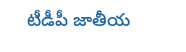టీడీపీ జాతీయ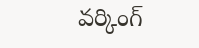వర్కింగ్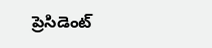ప్రెసిడెంట్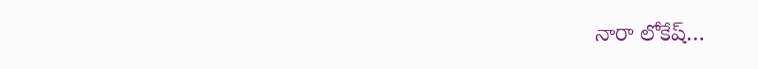నారా లోకేష్…